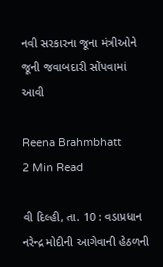નવી સરકારના જૂના મંત્રીઓને જૂની જવાબદારી સોંપવામાં આવી

Reena Brahmbhatt
2 Min Read

વી દિલ્હી, તા. 10 : વડાપ્રધાન નરેન્દ્ર મોદીની આગેવાની હેઠળની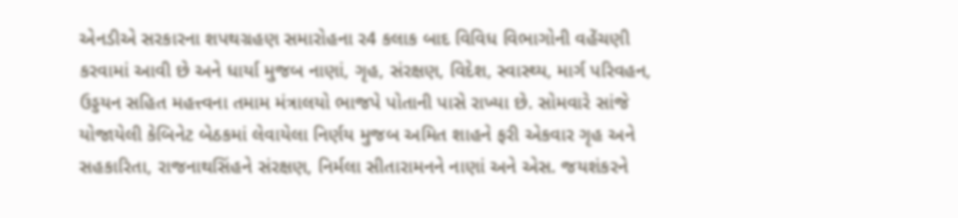એનડીએ સરકારના શપથગ્રહણ સમારોહના ર4 કલાક બાદ વિવિધ વિભાગોની વહેંચણી કરવામાં આવી છે અને ધાર્યા મુજબ નાણાં, ગૃહ, સંરક્ષણ, વિદેશ, સ્વાસ્થ્ય, માર્ગ પરિવહન, ઉડ્ડયન સહિત મહત્ત્વના તમામ મંત્રાલયો ભાજપે પોતાની પાસે રાખ્યા છે. સોમવારે સાંજે યોજાયેલી કેબિનેટ બેઠકમાં લેવાયેલા નિર્ણય મુજબ અમિત શાહને ફરી એકવાર ગૃહ અને સહકારિતા, રાજનાથસિંહને સંરક્ષણ, નિર્મલા સીતારામનને નાણાં અને એસ. જયશંકરને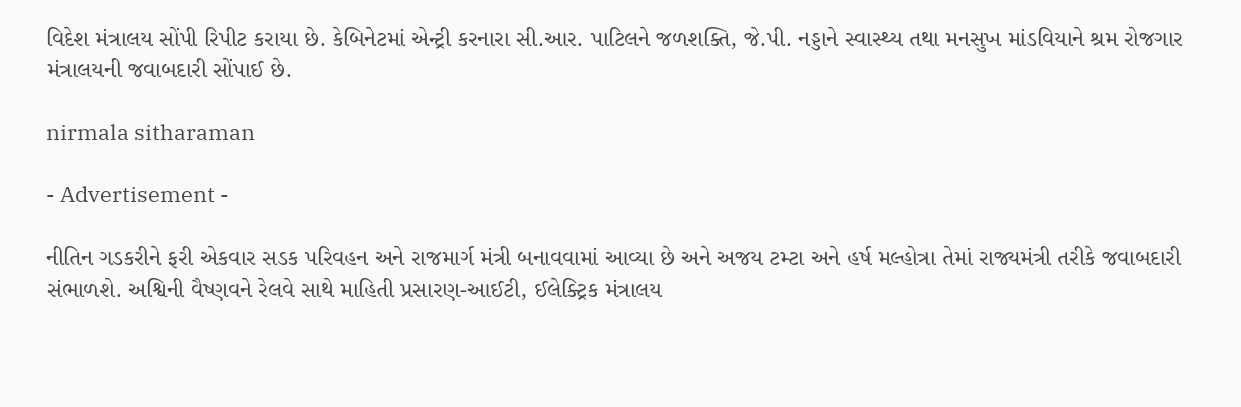વિદેશ મંત્રાલય સોંપી રિપીટ કરાયા છે. કેબિનેટમાં એન્ટ્રી કરનારા સી.આર. પાટિલને જળશક્તિ, જે.પી. નડ્ડાને સ્વાસ્થ્ય તથા મનસુખ માંડવિયાને શ્રમ રોજગાર મંત્રાલયની જવાબદારી સોંપાઈ છે.

nirmala sitharaman

- Advertisement -

નીતિન ગડકરીને ફરી એકવાર સડક પરિવહન અને રાજમાર્ગ મંત્રી બનાવવામાં આવ્યા છે અને અજય ટમ્ટા અને હર્ષ મલ્હોત્રા તેમાં રાજ્યમંત્રી તરીકે જવાબદારી સંભાળશે. અશ્વિની વૈષ્ણવને રેલવે સાથે માહિતી પ્રસારણ-આઈટી, ઈલેક્ટ્રિક મંત્રાલય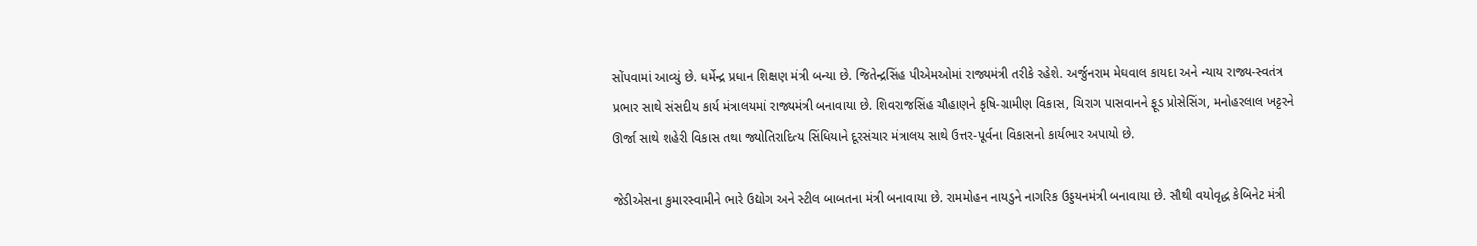સોંપવામાં આવ્યું છે. ધર્મેન્દ્ર પ્રધાન શિક્ષણ મંત્રી બન્યા છે. જિતેન્દ્રસિંહ પીએમઓમાં રાજ્યમંત્રી તરીકે રહેશે. અર્જુનરામ મેઘવાલ કાયદા અને ન્યાય રાજ્ય-સ્વતંત્ર પ્રભાર સાથે સંસદીય કાર્ય મંત્રાલયમાં રાજ્યમંત્રી બનાવાયા છે. શિવરાજસિંહ ચૌહાણને કૃષિ-ગ્રામીણ વિકાસ, ચિરાગ પાસવાનને ફૂડ પ્રોસેસિંગ, મનોહરલાલ ખટ્ટરને ઊર્જા સાથે શહેરી વિકાસ તથા જ્યોતિરાદિત્ય સિંધિયાને દૂરસંચાર મંત્રાલય સાથે ઉત્તર-પૂર્વના વિકાસનો કાર્યભાર અપાયો છે.

જેડીએસના કુમારસ્વામીને ભારે ઉદ્યોગ અને સ્ટીલ બાબતના મંત્રી બનાવાયા છે. રામમોહન નાયડુને નાગરિક ઉડ્ડયનમંત્રી બનાવાયા છે. સૌથી વયોવૃદ્ધ કેબિનેટ મંત્રી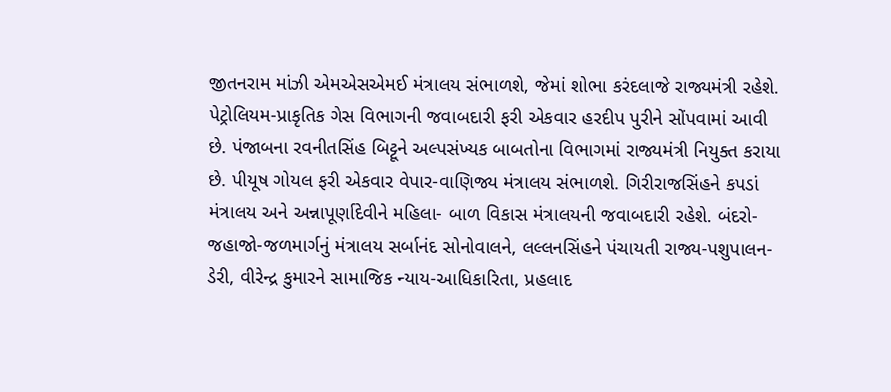જીતનરામ માંઝી એમએસએમઈ મંત્રાલય સંભાળશે, જેમાં શોભા કરંદલાજે રાજ્યમંત્રી રહેશે. પેટ્રોલિયમ-પ્રાકૃતિક ગેસ વિભાગની જવાબદારી ફરી એકવાર હરદીપ પુરીને સોંપવામાં આવી છે. પંજાબના રવનીતસિંહ બિટ્ટૂને અલ્પસંખ્યક બાબતોના વિભાગમાં રાજ્યમંત્રી નિયુક્ત કરાયા છે. પીયૂષ ગોયલ ફરી એકવાર વેપાર-વાણિજ્ય મંત્રાલય સંભાળશે. ગિરીરાજસિંહને કપડાં મંત્રાલય અને અન્નાપૂર્ણાદેવીને મહિલા- બાળ વિકાસ મંત્રાલયની જવાબદારી રહેશે. બંદરો-જહાજો-જળમાર્ગનું મંત્રાલય સર્બાનંદ સોનોવાલને, લલ્લનસિંહને પંચાયતી રાજ્ય-પશુપાલન-ડેરી, વીરેન્દ્ર કુમારને સામાજિક ન્યાય-આધિકારિતા, પ્રહલાદ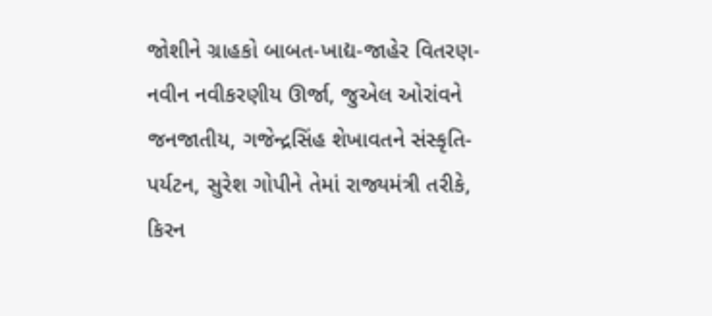જોશીને ગ્રાહકો બાબત-ખાદ્ય-જાહેર વિતરણ-નવીન નવીકરણીય ઊર્જા, જુએલ ઓરાંવને જનજાતીય, ગજેન્દ્રસિંહ શેખાવતને સંસ્કૃતિ-પર્યટન, સુરેશ ગોપીને તેમાં રાજ્યમંત્રી તરીકે, કિરન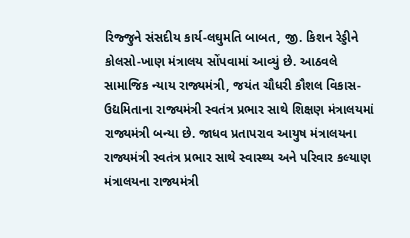રિજ્જુને સંસદીય કાર્ય-લઘુમતિ બાબત, જી. કિશન રેડ્ડીને કોલસો-ખાણ મંત્રાલય સોંપવામાં આવ્યું છે. આઠવલે સામાજિક ન્યાય રાજ્યમંત્રી, જયંત ચૌધરી કૌશલ વિકાસ-ઉદ્યમિતાના રાજ્યમંત્રી સ્વતંત્ર પ્રભાર સાથે શિક્ષણ મંત્રાલયમાં રાજ્યમંત્રી બન્યા છે. જાધવ પ્રતાપરાવ આયુષ મંત્રાલયના રાજ્યમંત્રી સ્વતંત્ર પ્રભાર સાથે સ્વાસ્થ્ય અને પરિવાર કલ્યાણ મંત્રાલયના રાજ્યમંત્રી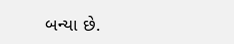બન્યા છે.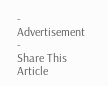- Advertisement -
Share This Article